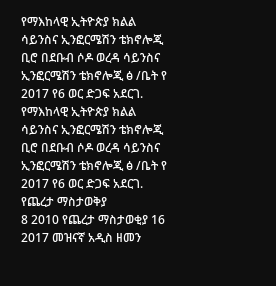የማእከላዊ ኢትዮጵያ ክልል ሳይንስና ኢንፎርሜሽን ቴክኖሎጂ ቢሮ በደቡብ ሶዶ ወረዳ ሳይንስና ኢንፎርሜሽን ቴክኖሎጂ ፅ /ቤት የ 2017 የ6 ወር ድጋፍ አደርገ.
የማእከላዊ ኢትዮጵያ ክልል ሳይንስና ኢንፎርሜሽን ቴክኖሎጂ ቢሮ በደቡብ ሶዶ ወረዳ ሳይንስና ኢንፎርሜሽን ቴክኖሎጂ ፅ /ቤት የ 2017 የ6 ወር ድጋፍ አደርገ.
የጨረታ ማስታወቅያ
8 2010 የጨረታ ማስታወቂያ 16 2017 መዝናኛ አዲስ ዘመን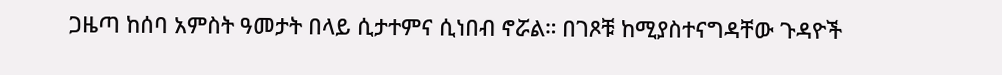ጋዜጣ ከሰባ አምስት ዓመታት በላይ ሲታተምና ሲነበብ ኖሯል። በገጾቹ ከሚያስተናግዳቸው ጉዳዮች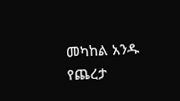መካከል አንዱ የጨረታ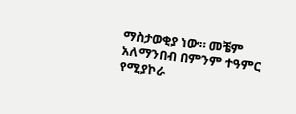ማስታወቂያ ነው። መቼም አለማንበብ በምንም ተዓምር የሚያኮራ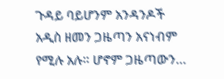ጉዳይ ባይሆንም አንዳንዶች አዲስ ዘመን ጋዜጣን አናነብም የሚሉ አሉ። ሆኖም ጋዜጣውን…